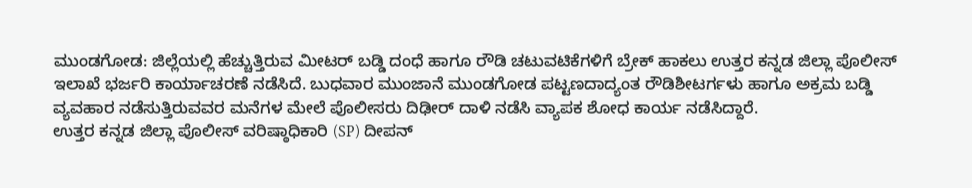ಮುಂಡಗೋಡ: ಜಿಲ್ಲೆಯಲ್ಲಿ ಹೆಚ್ಚುತ್ತಿರುವ ಮೀಟರ್ ಬಡ್ಡಿ ದಂಧೆ ಹಾಗೂ ರೌಡಿ ಚಟುವಟಿಕೆಗಳಿಗೆ ಬ್ರೇಕ್ ಹಾಕಲು ಉತ್ತರ ಕನ್ನಡ ಜಿಲ್ಲಾ ಪೊಲೀಸ್ ಇಲಾಖೆ ಭರ್ಜರಿ ಕಾರ್ಯಾಚರಣೆ ನಡೆಸಿದೆ. ಬುಧವಾರ ಮುಂಜಾನೆ ಮುಂಡಗೋಡ ಪಟ್ಟಣದಾದ್ಯಂತ ರೌಡಿಶೀಟರ್ಗಳು ಹಾಗೂ ಅಕ್ರಮ ಬಡ್ಡಿ ವ್ಯವಹಾರ ನಡೆಸುತ್ತಿರುವವರ ಮನೆಗಳ ಮೇಲೆ ಪೊಲೀಸರು ದಿಢೀರ್ ದಾಳಿ ನಡೆಸಿ ವ್ಯಾಪಕ ಶೋಧ ಕಾರ್ಯ ನಡೆಸಿದ್ದಾರೆ.
ಉತ್ತರ ಕನ್ನಡ ಜಿಲ್ಲಾ ಪೊಲೀಸ್ ವರಿಷ್ಠಾಧಿಕಾರಿ (SP) ದೀಪನ್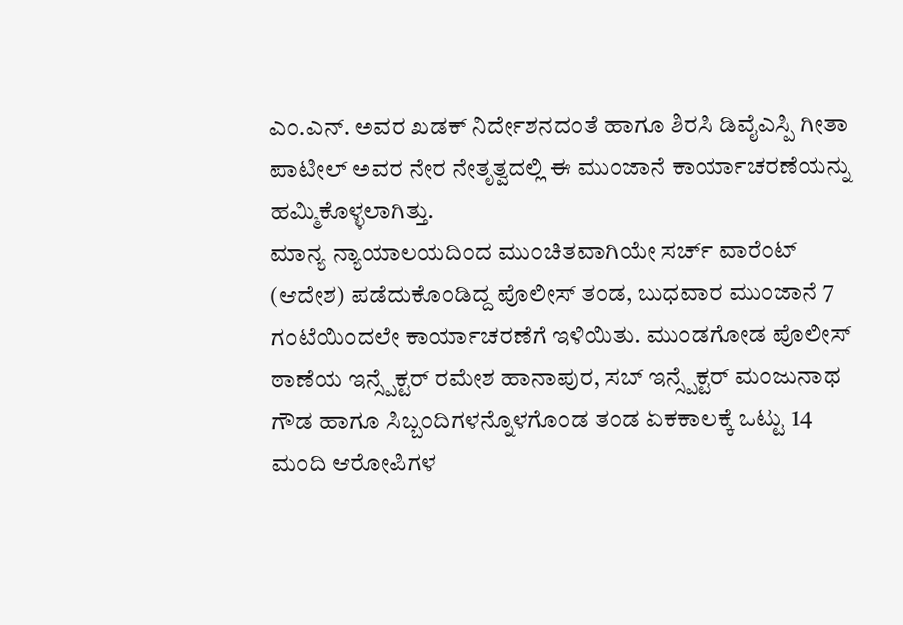ಎಂ.ಎನ್. ಅವರ ಖಡಕ್ ನಿರ್ದೇಶನದಂತೆ ಹಾಗೂ ಶಿರಸಿ ಡಿವೈಎಸ್ಪಿ ಗೀತಾ ಪಾಟೀಲ್ ಅವರ ನೇರ ನೇತೃತ್ವದಲ್ಲಿ ಈ ಮುಂಜಾನೆ ಕಾರ್ಯಾಚರಣೆಯನ್ನು ಹಮ್ಮಿಕೊಳ್ಳಲಾಗಿತ್ತು.
ಮಾನ್ಯ ನ್ಯಾಯಾಲಯದಿಂದ ಮುಂಚಿತವಾಗಿಯೇ ಸರ್ಚ್ ವಾರೆಂಟ್ (ಆದೇಶ) ಪಡೆದುಕೊಂಡಿದ್ದ ಪೊಲೀಸ್ ತಂಡ, ಬುಧವಾರ ಮುಂಜಾನೆ 7 ಗಂಟೆಯಿಂದಲೇ ಕಾರ್ಯಾಚರಣೆಗೆ ಇಳಿಯಿತು. ಮುಂಡಗೋಡ ಪೊಲೀಸ್ ಠಾಣೆಯ ಇನ್ಸ್ಪೆಕ್ಟರ್ ರಮೇಶ ಹಾನಾಪುರ, ಸಬ್ ಇನ್ಸ್ಪೆಕ್ಟರ್ ಮಂಜುನಾಥ ಗೌಡ ಹಾಗೂ ಸಿಬ್ಬಂದಿಗಳನ್ನೊಳಗೊಂಡ ತಂಡ ಏಕಕಾಲಕ್ಕೆ ಒಟ್ಟು 14 ಮಂದಿ ಆರೋಪಿಗಳ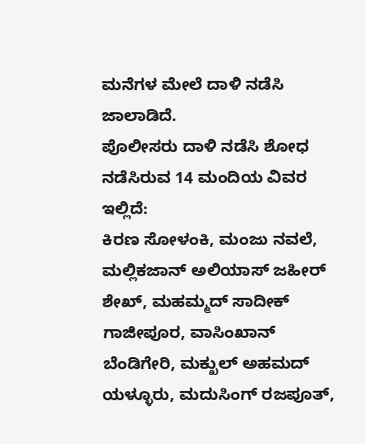ಮನೆಗಳ ಮೇಲೆ ದಾಳಿ ನಡೆಸಿ ಜಾಲಾಡಿದೆ.
ಪೊಲೀಸರು ದಾಳಿ ನಡೆಸಿ ಶೋಧ ನಡೆಸಿರುವ 14 ಮಂದಿಯ ವಿವರ ಇಲ್ಲಿದೆ:
ಕಿರಣ ಸೋಳಂಕಿ, ಮಂಜು ನವಲೆ, ಮಲ್ಲಿಕಜಾನ್ ಅಲಿಯಾಸ್ ಜಹೀರ್ ಶೇಖ್, ಮಹಮ್ಮದ್ ಸಾದೀಕ್ ಗಾಜೀಪೂರ, ವಾಸಿಂಖಾನ್ ಬೆಂಡಿಗೇರಿ, ಮಕ್ಖುಲ್ ಅಹಮದ್ ಯಳ್ಳೂರು, ಮದುಸಿಂಗ್ ರಜಪೂತ್,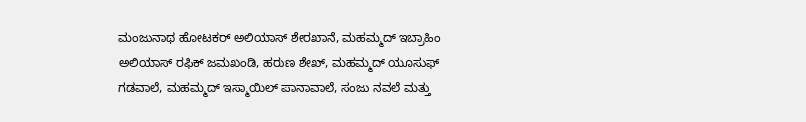ಮಂಜುನಾಥ ಹೋಟಕರ್ ಅಲಿಯಾಸ್ ಶೇರಖಾನೆ, ಮಹಮ್ಮದ್ ಇಬ್ರಾಹಿಂ ಅಲಿಯಾಸ್ ರಫಿಕ್ ಜಮಖಂಡಿ, ಹರುಣ ಶೇಖ್, ಮಹಮ್ಮದ್ ಯೂಸುಫ್ ಗಡವಾಲೆ, ಮಹಮ್ಮದ್ ಇಸ್ಮಾಯಿಲ್ ಪಾನಾವಾಲೆ, ಸಂಜು ನವಲೆ ಮತ್ತು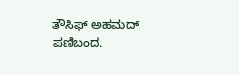ತೌಸಿಫ್ ಅಹಮದ್ ಪಣಿಬಂದ.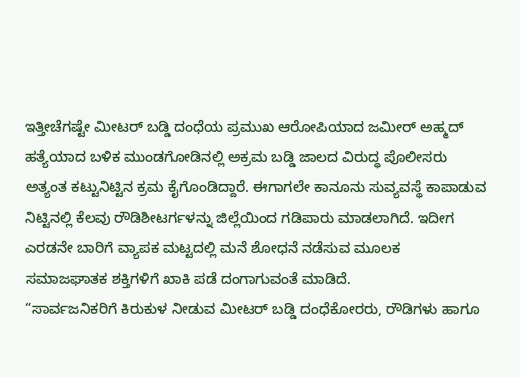ಇತ್ತೀಚೆಗಷ್ಟೇ ಮೀಟರ್ ಬಡ್ಡಿ ದಂಧೆಯ ಪ್ರಮುಖ ಆರೋಪಿಯಾದ ಜಮೀರ್ ಅಹ್ಮದ್ ಹತ್ಯೆಯಾದ ಬಳಿಕ ಮುಂಡಗೋಡಿನಲ್ಲಿ ಅಕ್ರಮ ಬಡ್ಡಿ ಜಾಲದ ವಿರುದ್ಧ ಪೊಲೀಸರು ಅತ್ಯಂತ ಕಟ್ಟುನಿಟ್ಟಿನ ಕ್ರಮ ಕೈಗೊಂಡಿದ್ದಾರೆ. ಈಗಾಗಲೇ ಕಾನೂನು ಸುವ್ಯವಸ್ಥೆ ಕಾಪಾಡುವ ನಿಟ್ಟಿನಲ್ಲಿ ಕೆಲವು ರೌಡಿಶೀಟರ್ಗಳನ್ನು ಜಿಲ್ಲೆಯಿಂದ ಗಡಿಪಾರು ಮಾಡಲಾಗಿದೆ. ಇದೀಗ ಎರಡನೇ ಬಾರಿಗೆ ವ್ಯಾಪಕ ಮಟ್ಟದಲ್ಲಿ ಮನೆ ಶೋಧನೆ ನಡೆಸುವ ಮೂಲಕ ಸಮಾಜಘಾತಕ ಶಕ್ತಿಗಳಿಗೆ ಖಾಕಿ ಪಡೆ ದಂಗಾಗುವಂತೆ ಮಾಡಿದೆ.
“ಸಾರ್ವಜನಿಕರಿಗೆ ಕಿರುಕುಳ ನೀಡುವ ಮೀಟರ್ ಬಡ್ಡಿ ದಂಧೆಕೋರರು, ರೌಡಿಗಳು ಹಾಗೂ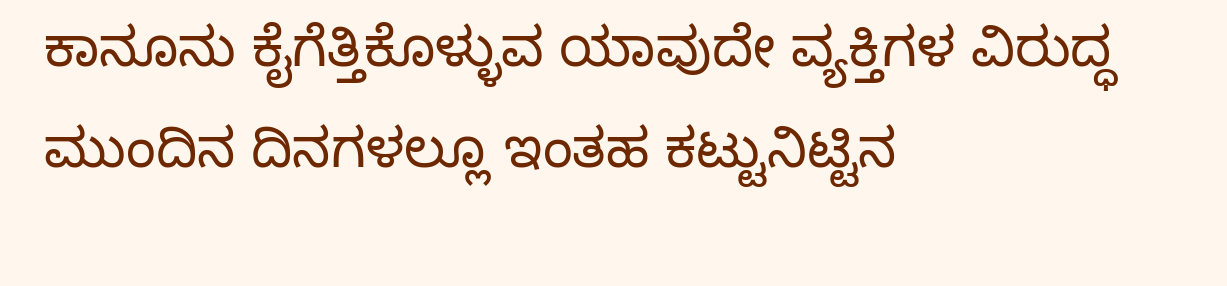ಕಾನೂನು ಕೈಗೆತ್ತಿಕೊಳ್ಳುವ ಯಾವುದೇ ವ್ಯಕ್ತಿಗಳ ವಿರುದ್ಧ ಮುಂದಿನ ದಿನಗಳಲ್ಲೂ ಇಂತಹ ಕಟ್ಟುನಿಟ್ಟಿನ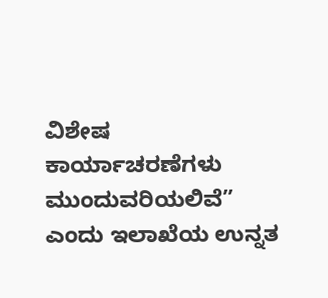ವಿಶೇಷ ಕಾರ್ಯಾಚರಣೆಗಳು ಮುಂದುವರಿಯಲಿವೆ” ಎಂದು ಇಲಾಖೆಯ ಉನ್ನತ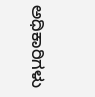ಅಧಿಕಾರಿಗಳು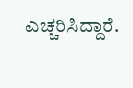ಎಚ್ಚರಿಸಿದ್ದಾರೆ.